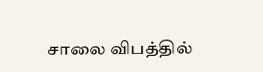சாலை விபத்தில்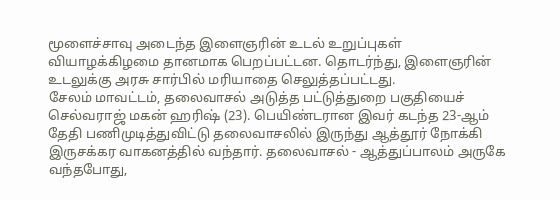மூளைச்சாவு அடைந்த இளைஞரின் உடல் உறுப்புகள் வியாழக்கிழமை தானமாக பெறப்பட்டன. தொடர்ந்து, இளைஞரின் உடலுக்கு அரசு சார்பில் மரியாதை செலுத்தப்பட்டது.
சேலம் மாவட்டம், தலைவாசல் அடுத்த பட்டுத்துறை பகுதியைச் செல்வராஜ் மகன் ஹரிஷ் (23). பெயிண்டரான இவர் கடந்த 23-ஆம் தேதி பணிமுடித்துவிட்டு தலைவாசலில் இருந்து ஆத்தூர் நோக்கி இருசக்கர வாகனத்தில் வந்தார். தலைவாசல் - ஆத்துப்பாலம் அருகே வந்தபோது,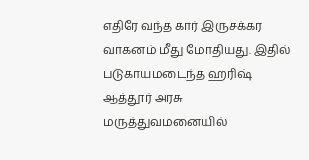எதிரே வந்த கார் இருசக்கர வாகனம் மீது மோதியது. இதில் படுகாயமடைந்த ஹரிஷ் ஆத்தூர் அரசு மருத்துவமனையில்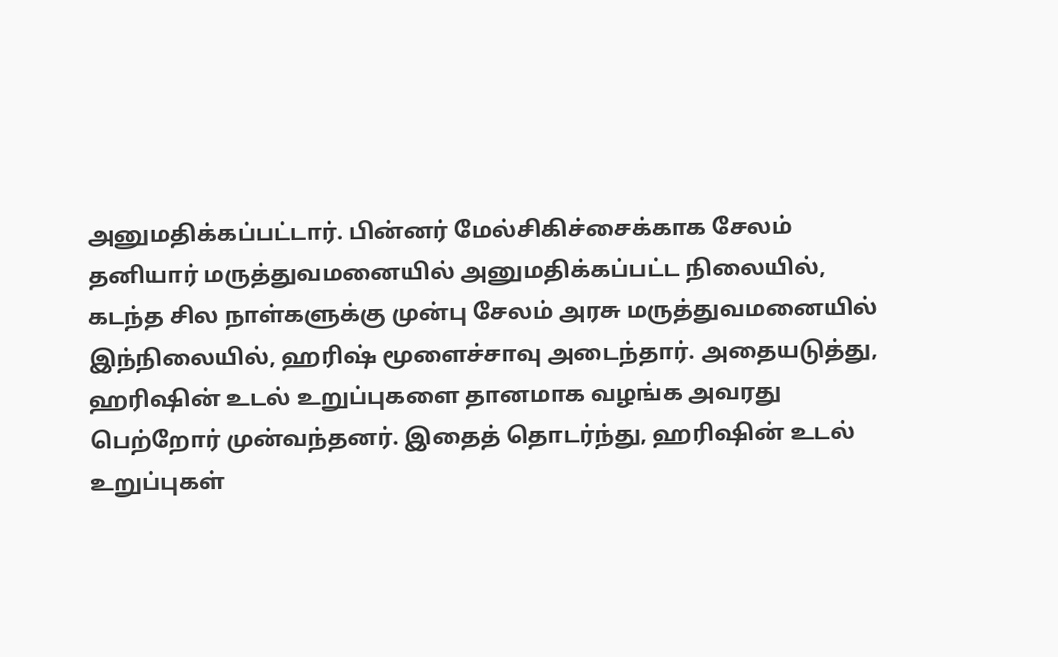அனுமதிக்கப்பட்டார். பின்னர் மேல்சிகிச்சைக்காக சேலம் தனியார் மருத்துவமனையில் அனுமதிக்கப்பட்ட நிலையில், கடந்த சில நாள்களுக்கு முன்பு சேலம் அரசு மருத்துவமனையில்
இந்நிலையில், ஹரிஷ் மூளைச்சாவு அடைந்தார். அதையடுத்து, ஹரிஷின் உடல் உறுப்புகளை தானமாக வழங்க அவரது பெற்றோர் முன்வந்தனர். இதைத் தொடர்ந்து, ஹரிஷின் உடல் உறுப்புகள்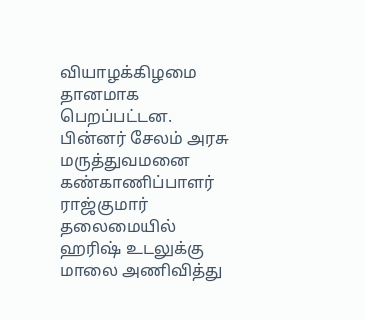வியாழக்கிழமை தானமாக பெறப்பட்டன.
பின்னர் சேலம் அரசு மருத்துவமனை கண்காணிப்பாளர் ராஜ்குமார் தலைமையில் ஹரிஷ் உடலுக்கு மாலை அணிவித்து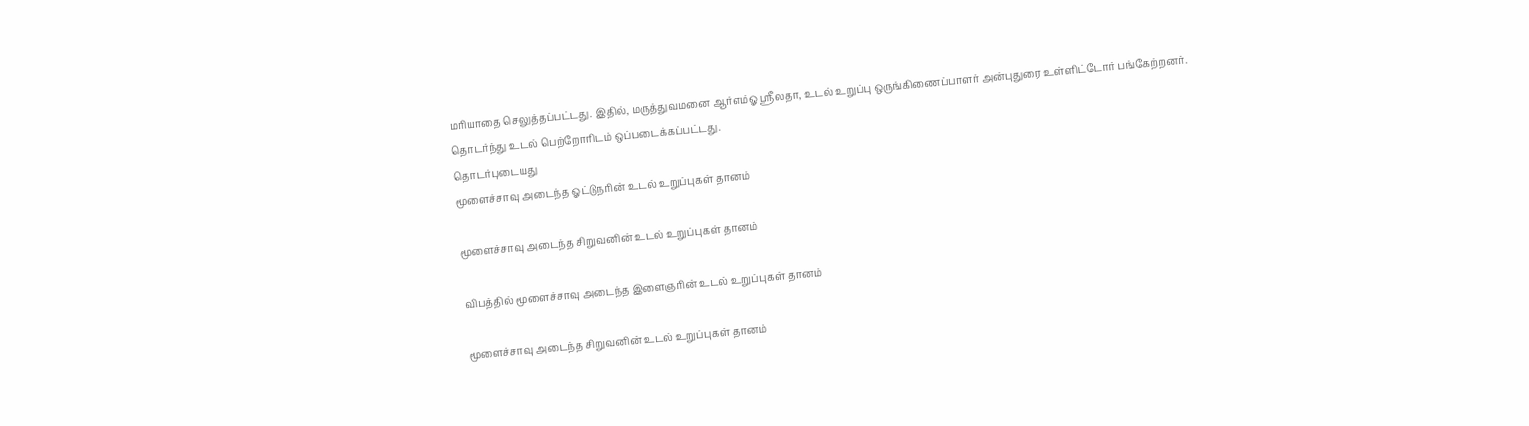மரியாதை செலுத்தப்பட்டது. இதில், மருத்துவமனை ஆர்எம்ஓ ஸ்ரீலதா, உடல் உறுப்பு ஒருங்கிணைப்பாளர் அன்புதுரை உள்ளிட்டோர் பங்கேற்றனர். தொடர்ந்து உடல் பெற்றோரிடம் ஒப்படைக்கப்பட்டது.
தொடர்புடையது
மூளைச்சாவு அடைந்த ஓட்டுநரின் உடல் உறுப்புகள் தானம்

மூளைச்சாவு அடைந்த சிறுவனின் உடல் உறுப்புகள் தானம்

விபத்தில் மூளைச்சாவு அடைந்த இளைஞரின் உடல் உறுப்புகள் தானம்

மூளைச்சாவு அடைந்த சிறுவனின் உடல் உறுப்புகள் தானம்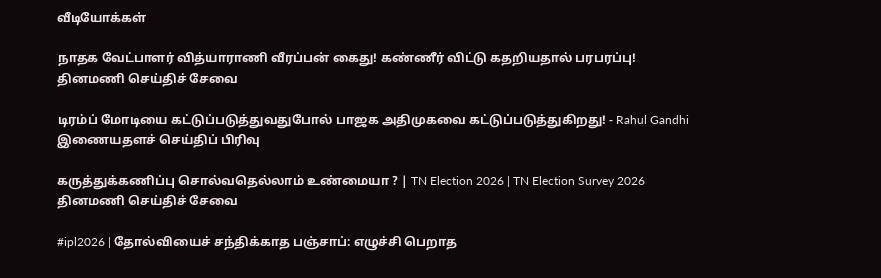வீடியோக்கள்

நாதக வேட்பாளர் வித்யாராணி வீரப்பன் கைது! கண்ணீர் விட்டு கதறியதால் பரபரப்பு!
தினமணி செய்திச் சேவை

டிரம்ப் மோடியை கட்டுப்படுத்துவதுபோல் பாஜக அதிமுகவை கட்டுப்படுத்துகிறது! - Rahul Gandhi
இணையதளச் செய்திப் பிரிவு

கருத்துக்கணிப்பு சொல்வதெல்லாம் உண்மையா ? | TN Election 2026 | TN Election Survey 2026
தினமணி செய்திச் சேவை

#ipl2026 | தோல்வியைச் சந்திக்காத பஞ்சாப்: எழுச்சி பெறாத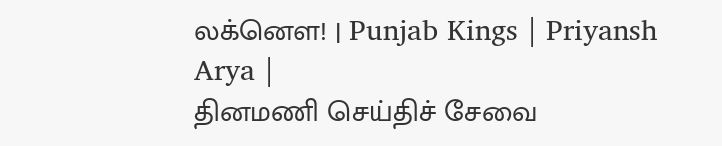லக்னௌ! | Punjab Kings | Priyansh Arya |
தினமணி செய்திச் சேவை